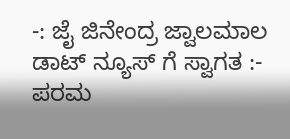-: ಜೈ ಜಿನೇಂದ್ರ ಜ್ವಾಲಮಾಲ ಡಾಟ್ ನ್ಯೂಸ್ ಗೆ ಸ್ವಾಗತ :-
ಪರಮ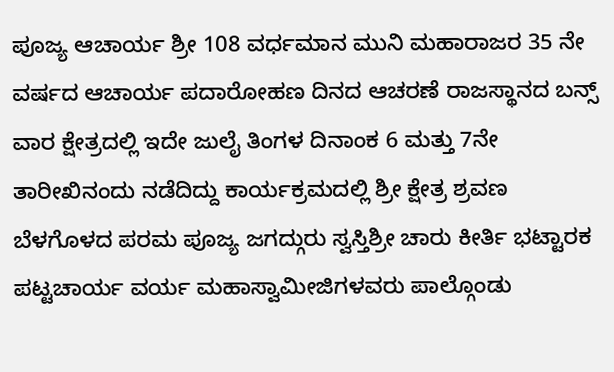ಪೂಜ್ಯ ಆಚಾರ್ಯ ಶ್ರೀ 108 ವರ್ಧಮಾನ ಮುನಿ ಮಹಾರಾಜರ 35 ನೇ ವರ್ಷದ ಆಚಾರ್ಯ ಪದಾರೋಹಣ ದಿನದ ಆಚರಣೆ ರಾಜಸ್ಥಾನದ ಬನ್ಸ್ ವಾರ ಕ್ಷೇತ್ರದಲ್ಲಿ ಇದೇ ಜುಲೈ ತಿಂಗಳ ದಿನಾಂಕ 6 ಮತ್ತು 7ನೇ ತಾರೀಖಿನಂದು ನಡೆದಿದ್ದು ಕಾರ್ಯಕ್ರಮದಲ್ಲಿ ಶ್ರೀ ಕ್ಷೇತ್ರ ಶ್ರವಣ ಬೆಳಗೊಳದ ಪರಮ ಪೂಜ್ಯ ಜಗದ್ಗುರು ಸ್ವಸ್ತಿಶ್ರೀ ಚಾರು ಕೀರ್ತಿ ಭಟ್ಟಾರಕ ಪಟ್ಟಚಾರ್ಯ ವರ್ಯ ಮಹಾಸ್ವಾಮೀಜಿಗಳವರು ಪಾಲ್ಗೊಂಡು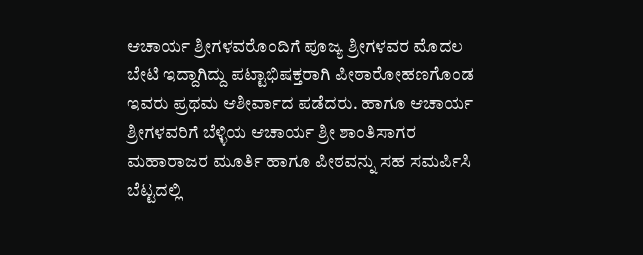ಆಚಾರ್ಯ ಶ್ರೀಗಳವರೊಂದಿಗೆ ಪೂಜ್ಯ ಶ್ರೀಗಳವರ ಮೊದಲ ಬೇಟಿ ಇದ್ದಾಗಿದ್ದು ಪಟ್ಟಾಭಿಷಕ್ತರಾಗಿ ಪೀಠಾರೋಹಣಗೊಂಡ ಇವರು ಪ್ರಥಮ ಆಶೀರ್ವಾದ ಪಡೆದರು. ಹಾಗೂ ಆಚಾರ್ಯ ಶ್ರೀಗಳವರಿಗೆ ಬೆಳ್ಳಿಯ ಆಚಾರ್ಯ ಶ್ರೀ ಶಾಂತಿಸಾಗರ ಮಹಾರಾಜರ ಮೂರ್ತಿ ಹಾಗೂ ಪೀಠವನ್ನು ಸಹ ಸಮರ್ಪಿಸಿ ಬೆಟ್ಟದಲ್ಲಿ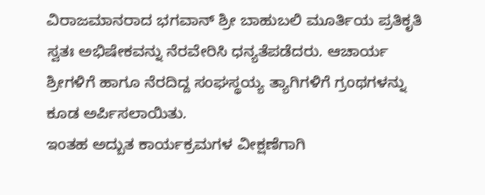ವಿರಾಜಮಾನರಾದ ಭಗವಾನ್ ಶ್ರೀ ಬಾಹುಬಲಿ ಮೂರ್ತಿಯ ಪ್ರತಿಕೃತಿ ಸ್ವತಃ ಅಭಿಷೇಕವನ್ನು ನೆರವೇರಿಸಿ ಧನ್ಯತೆಪಡೆದರು. ಆಚಾರ್ಯ ಶ್ರೀಗಳಿಗೆ ಹಾಗೂ ನೆರದಿದ್ದ ಸಂಘಸ್ಥಯ್ಯ ತ್ಯಾಗಿಗಳಿಗೆ ಗ್ರಂಥಗಳನ್ನು ಕೂಡ ಅರ್ಪಿಸಲಾಯಿತು.
ಇಂತಹ ಅದ್ಬುತ ಕಾರ್ಯಕ್ರಮಗಳ ವೀಕ್ಷಣೆಗಾಗಿ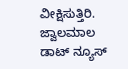ವೀಕ್ಷಿಸುತ್ತಿರಿ.
ಜ್ವಾಲಮಾಲ ಡಾಟ್ ನ್ಯೂಸ್